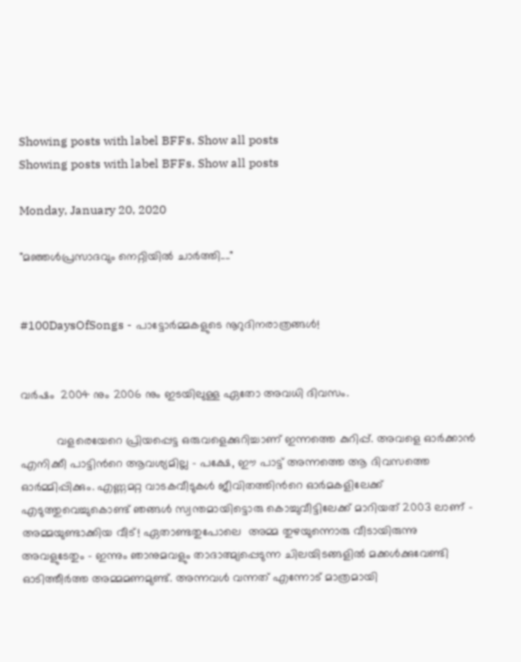Showing posts with label BFFs. Show all posts
Showing posts with label BFFs. Show all posts

Monday, January 20, 2020

"മഞ്ഞള്‍പ്രസാദവും നെറ്റിയില്‍ ചാര്‍ത്തി...."


#100DaysOfSongs - പാട്ടോർമ്മകളുടെ നൂറുദിനരാത്രങ്ങൾ!


വർഷം  2004 നും 2006 നും ഇടയിലുള്ള ഏതോ അവധി ദിവസം.

           വളരെയേറെ പ്രിയപ്പെട്ട ഒരുവളെക്കുറിച്ചാണ് ഇന്നത്തെ കുറിപ്പ്. അവളെ ഓര്‍ക്കാന്‍ എനിക്കീ പാട്ടിന്‍റെ ആവശ്യമില്ല - പക്ഷേ, ഈ പാട്ട് അന്നത്തെ ആ ദിവസത്തെ ഓര്‍മ്മിപ്പിക്കും. എണ്ണമറ്റ വാടകവീടുകള്‍ ജീവിതത്തിന്‍റെ ഓര്‍മകളിലേക്ക് എടുത്തുവെച്ചുകൊണ്ട് ഞങ്ങള്‍ സ്വന്തമായിട്ടൊരു കൊച്ചുവീട്ടിലേക്ക്‌ മാറിയത് 2003 ലാണ് - അമ്മയുണ്ടാക്കിയ വീട്! ഏതാണ്ടതുപോലെ  അമ്മ തുഴയുന്നൊരു വീടായിരുന്നു അവളുടേതും - ഇന്നും ഞാനുമവളും താദാത്മ്യപ്പെടുന്ന ചിലയിടങ്ങളില്‍ മക്കള്‍ക്കുവേണ്ടി ഓടിത്തീര്‍ത്ത അമ്മമണമുണ്ട്. അന്നവള്‍ വന്നത് എന്നോട് മാത്രമായി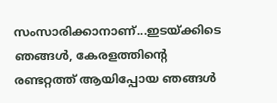സംസാരിക്കാനാണ്...ഇടയ്ക്കിടെ ഞങ്ങള്‍, കേരളത്തിന്‍റെ രണ്ടറ്റത്ത് ആയിപ്പോയ ഞങ്ങള്‍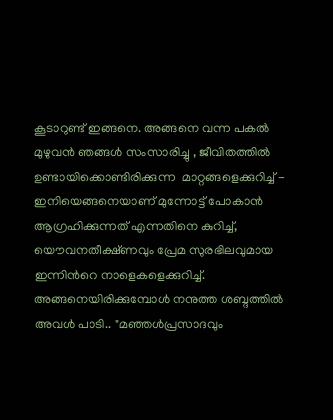കൂടാറുണ്ട് ഇങ്ങനെ. അങ്ങനെ വന്ന പകല്‍ മുഴുവന്‍ ഞങ്ങള്‍ സംസാരിച്ചു , ജീവിതത്തില്‍ ഉണ്ടായിക്കൊണ്ടിരിക്കുന്ന  മാറ്റങ്ങളെക്കുറിച്ച് - ഇനിയെങ്ങനെയാണ് മുന്നോട്ട് പോകാന്‍ ആഗ്രഹിക്കുന്നത് എന്നതിനെ കുറിച്ച്, യൌവനതീക്ഷ്ണവും പ്രേമ സുരഭിലവുമായ ഇന്നിന്‍റെ നാളെകളെക്കുറിച്ച്. അങ്ങനെയിരിക്കുമ്പോള്‍ നനുത്ത ശബ്ദത്തില്‍ അവള്‍ പാടി.. "മഞ്ഞള്‍പ്രസാദവും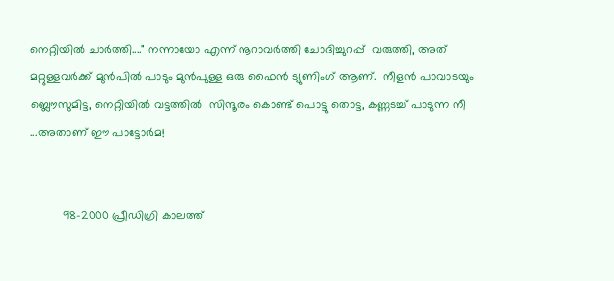നെറ്റിയില്‍ ചാര്‍ത്തി...." നന്നായോ എന്ന് നൂറാവര്‍ത്തി ചോദിച്ചുറപ്പ്  വരുത്തി, അത് മറ്റുള്ളവര്‍ക്ക് മുന്‍പില്‍ പാടും മുന്‍പുള്ള ഒരു ഫൈന്‍ ട്യുണിംഗ് ആണ്.  നീളന്‍ പാവാടയും ബ്ലൌസുമിട്ട, നെറ്റിയില്‍ വട്ടത്തില്‍  സിന്ദൂരം കൊണ്ട് പൊട്ടു തൊട്ട, കണ്ണടച്ച് പാടുന്ന നീ ...അതാണ് ഈ പാട്ടോര്‍മ!


          98-2000 പ്രീഡിഗ്രി കാലത്ത്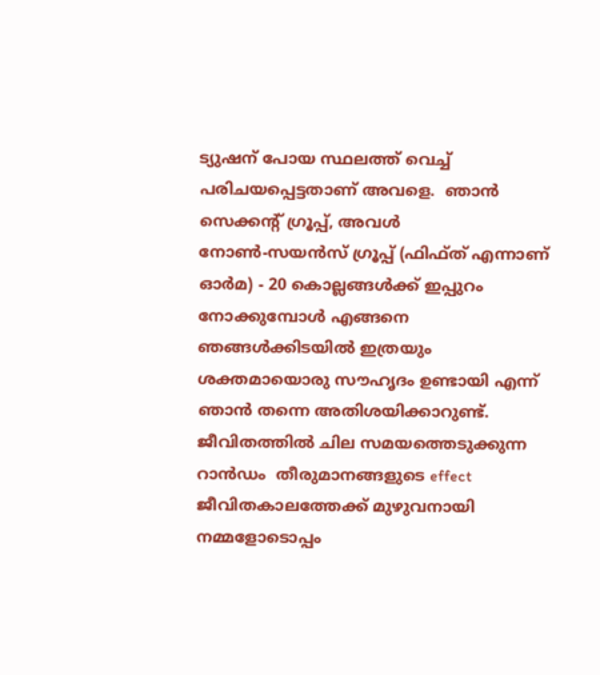ട്യുഷന് പോയ സ്ഥലത്ത് വെച്ച് പരിചയപ്പെട്ടതാണ് അവളെ.  ഞാന്‍ സെക്കന്റ്‌ ഗ്രൂപ്പ്‌, അവള്‍ നോണ്‍-സയന്‍സ് ഗ്രൂപ്പ്‌ (ഫിഫ്ത് എന്നാണ് ഓര്‍മ) - 20 കൊല്ലങ്ങള്‍ക്ക് ഇപ്പുറം നോക്കുമ്പോള്‍ എങ്ങനെ ഞങ്ങള്‍ക്കിടയില്‍ ഇത്രയും ശക്തമായൊരു സൗഹൃദം ഉണ്ടായി എന്ന് ഞാന്‍ തന്നെ അതിശയിക്കാറുണ്ട്. ജീവിതത്തില്‍ ചില സമയത്തെടുക്കുന്ന റാന്‍ഡം  തീരുമാനങ്ങളുടെ effect  ജീവിതകാലത്തേക്ക് മുഴുവനായി നമ്മളോടൊപ്പം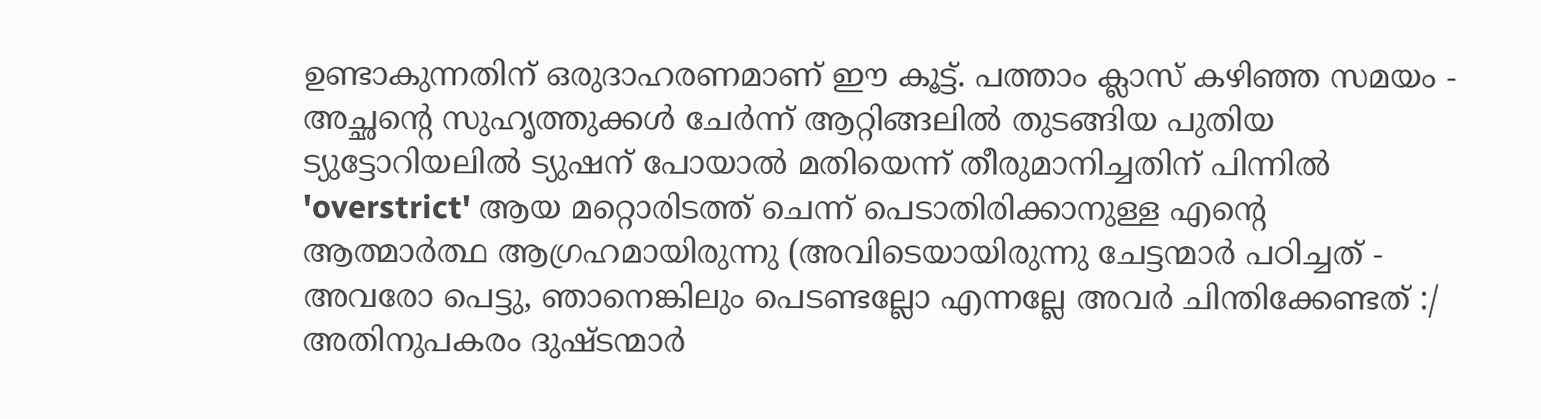ഉണ്ടാകുന്നതിന് ഒരുദാഹരണമാണ് ഈ കൂട്ട്. പത്താം ക്ലാസ് കഴിഞ്ഞ സമയം - അച്ഛന്റെ സുഹൃത്തുക്കള്‍ ചേര്‍ന്ന് ആറ്റിങ്ങലില്‍ തുടങ്ങിയ പുതിയ ട്യുട്ടോറിയലില്‍ ട്യുഷന് പോയാല്‍ മതിയെന്ന് തീരുമാനിച്ചതിന് പിന്നില്‍  'overstrict' ആയ മറ്റൊരിടത്ത് ചെന്ന് പെടാതിരിക്കാനുള്ള എന്‍റെ ആത്മാര്‍ത്ഥ ആഗ്രഹമായിരുന്നു (അവിടെയായിരുന്നു ചേട്ടന്മാര്‍ പഠിച്ചത് - അവരോ പെട്ടു, ഞാനെങ്കിലും പെടണ്ടല്ലോ എന്നല്ലേ അവര്‍ ചിന്തിക്കേണ്ടത് :/ അതിനുപകരം ദുഷ്ടന്മാര്‍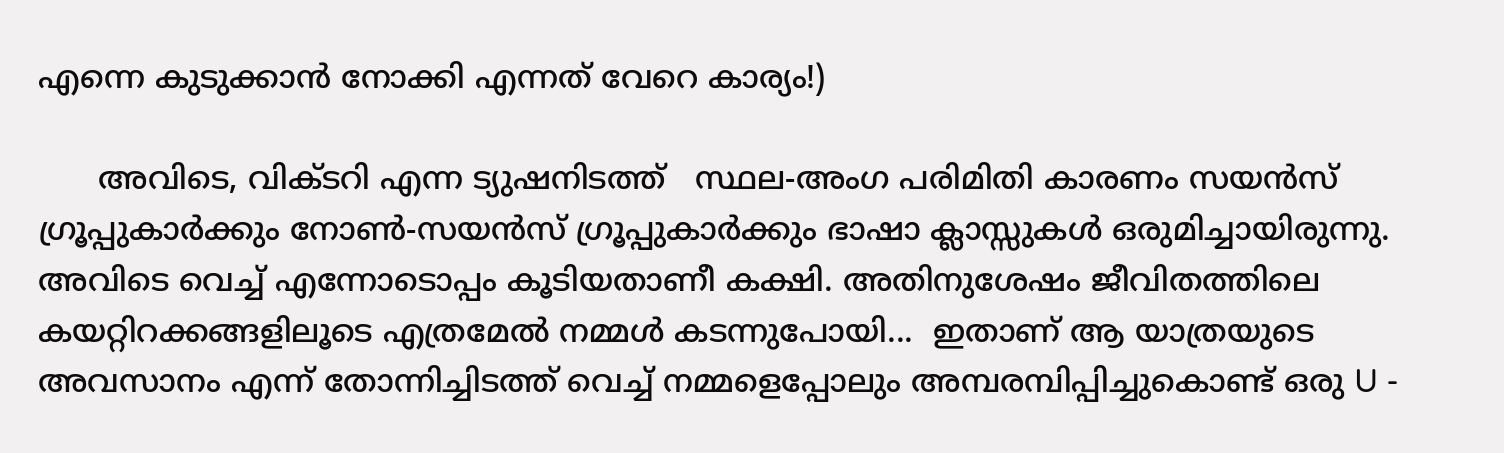എന്നെ കുടുക്കാന്‍ നോക്കി എന്നത് വേറെ കാര്യം!)

      അവിടെ, വിക്ടറി എന്ന ട്യുഷനിടത്ത്   സ്ഥല-അംഗ പരിമിതി കാരണം സയന്‍സ് ഗ്രൂപ്പുകാര്‍ക്കും നോണ്‍-സയന്‍സ് ഗ്രൂപ്പുകാര്‍ക്കും ഭാഷാ ക്ലാസ്സുകള്‍ ഒരുമിച്ചായിരുന്നു. അവിടെ വെച്ച് എന്നോടൊപ്പം കൂടിയതാണീ കക്ഷി. അതിനുശേഷം ജീവിതത്തിലെ കയറ്റിറക്കങ്ങളിലൂടെ എത്രമേല്‍ നമ്മള്‍ കടന്നുപോയി...  ഇതാണ് ആ യാത്രയുടെ അവസാനം എന്ന് തോന്നിച്ചിടത്ത് വെച്ച് നമ്മളെപ്പോലും അമ്പരമ്പിപ്പിച്ചുകൊണ്ട് ഒരു U -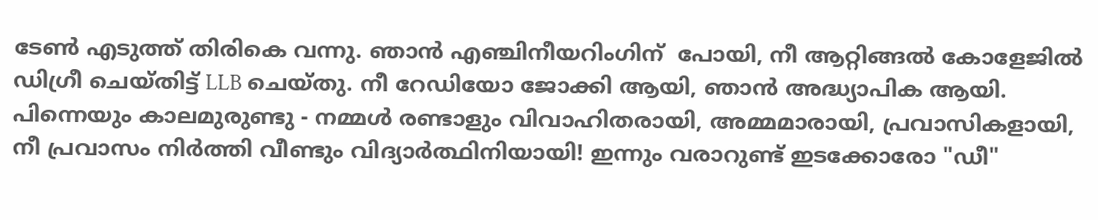ടേണ്‍ എടുത്ത് തിരികെ വന്നു. ഞാന്‍ എഞ്ചിനീയറിംഗിന്  പോയി, നീ ആറ്റിങ്ങല്‍ കോളേജില്‍ ഡിഗ്രീ ചെയ്തിട്ട് LLB ചെയ്തു. നീ റേഡിയോ ജോക്കി ആയി, ഞാന്‍ അദ്ധ്യാപിക ആയി. പിന്നെയും കാലമുരുണ്ടു - നമ്മള്‍ രണ്ടാളും വിവാഹിതരായി, അമ്മമാരായി, പ്രവാസികളായി, നീ പ്രവാസം നിര്‍ത്തി വീണ്ടും വിദ്യാര്‍ത്ഥിനിയായി! ഇന്നും വരാറുണ്ട് ഇടക്കോരോ "ഡീ"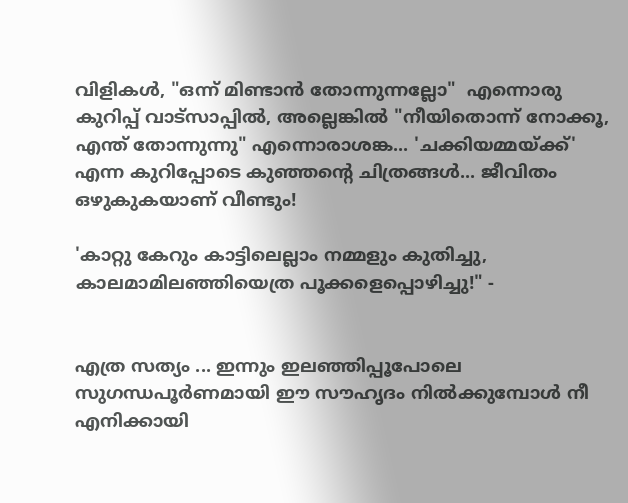വിളികള്‍, "ഒന്ന് മിണ്ടാന്‍ തോന്നുന്നല്ലോ"  എന്നൊരു കുറിപ്പ് വാട്സാപ്പില്‍, അല്ലെങ്കില്‍ "നീയിതൊന്ന് നോക്കൂ, എന്ത് തോന്നുന്നു" എന്നൊരാശങ്ക... 'ചക്കിയമ്മയ്ക്ക്' എന്ന കുറിപ്പോടെ കുഞ്ഞന്റെ ചിത്രങ്ങൾ... ജീവിതം ഒഴുകുകയാണ് വീണ്ടും!

'കാറ്റു കേറും കാട്ടിലെല്ലാം നമ്മളും കുതിച്ചു,
കാലമാമിലഞ്ഞിയെത്ര പൂക്കളെപ്പൊഴിച്ചു!" -


എത്ര സത്യം ... ഇന്നും ഇലഞ്ഞിപ്പൂപോലെ സുഗന്ധപൂര്‍ണമായി ഈ സൗഹൃദം നില്‍ക്കുമ്പോള്‍ നീ എനിക്കായി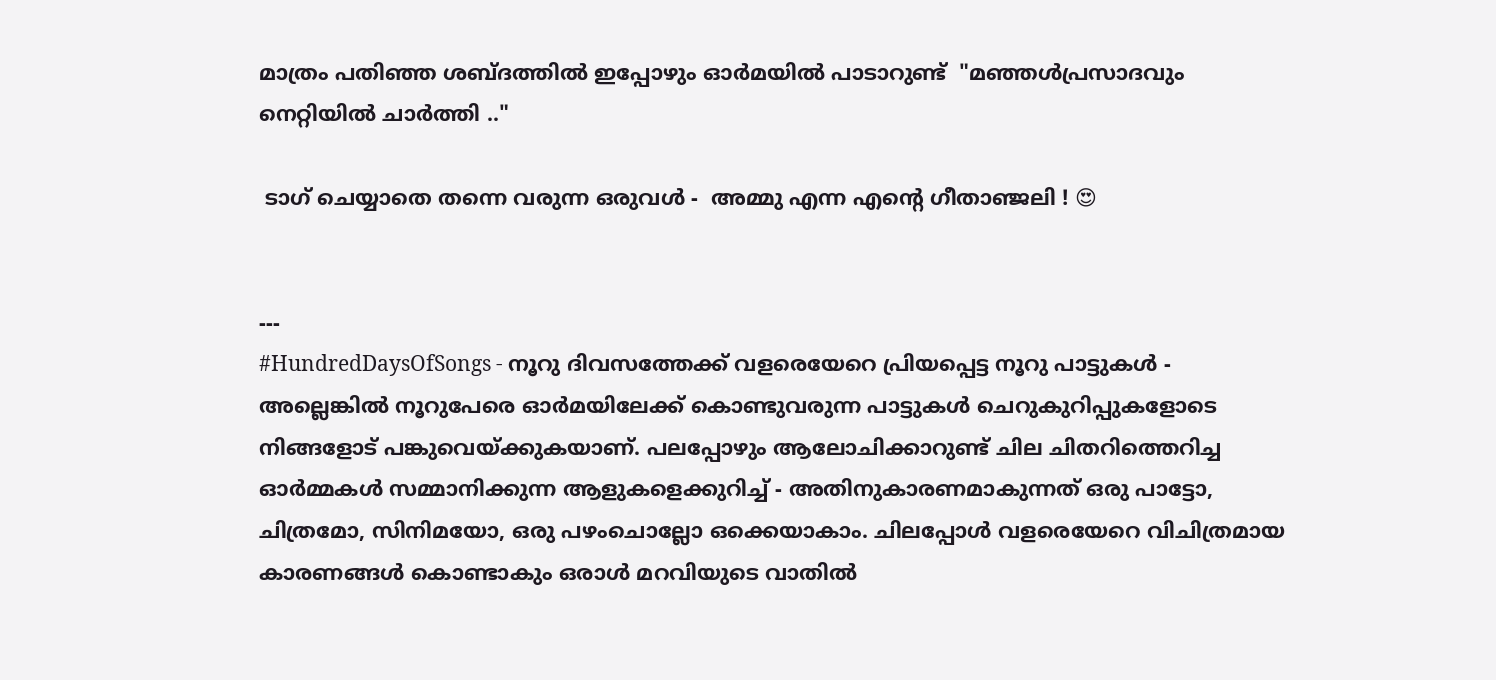മാത്രം പതിഞ്ഞ ശബ്ദത്തില്‍ ഇപ്പോഴും ഓര്‍മയില്‍ പാടാറുണ്ട്  "മഞ്ഞള്‍പ്രസാദവും നെറ്റിയില്‍ ചാര്‍ത്തി .."

 ടാഗ് ചെയ്യാതെ തന്നെ വരുന്ന ഒരുവൾ -  അമ്മു എന്ന എൻ്റെ ഗീതാഞ്ജലി ! 😍


---
#HundredDaysOfSongs - നൂറു ദിവസത്തേക്ക് വളരെയേറെ പ്രിയപ്പെട്ട നൂറു പാട്ടുകൾ - അല്ലെങ്കിൽ നൂറുപേരെ ഓർമയിലേക്ക് കൊണ്ടുവരുന്ന പാട്ടുകൾ ചെറുകുറിപ്പുകളോടെ നിങ്ങളോട് പങ്കുവെയ്ക്കുകയാണ്. പലപ്പോഴും ആലോചിക്കാറുണ്ട് ചില ചിതറിത്തെറിച്ച ഓർമ്മകൾ സമ്മാനിക്കുന്ന ആളുകളെക്കുറിച്ച്‌ - അതിനുകാരണമാകുന്നത് ഒരു പാട്ടോ, ചിത്രമോ, സിനിമയോ, ഒരു പഴംചൊല്ലോ ഒക്കെയാകാം. ചിലപ്പോൾ വളരെയേറെ വിചിത്രമായ കാരണങ്ങൾ കൊണ്ടാകും ഒരാൾ മറവിയുടെ വാതിൽ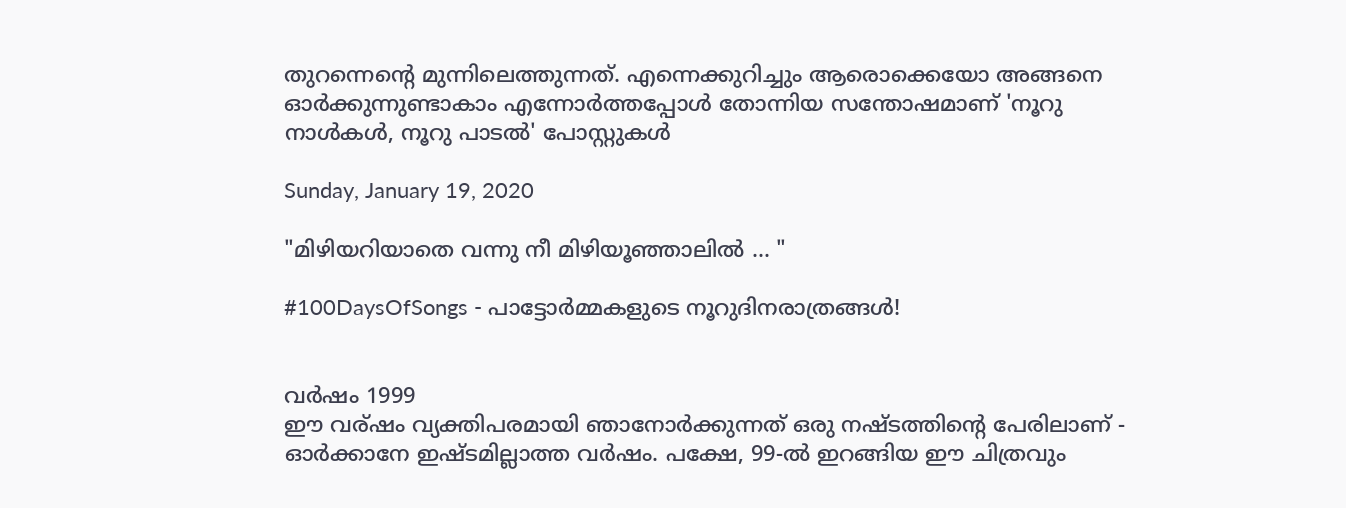തുറന്നെൻ്റെ മുന്നിലെത്തുന്നത്. എന്നെക്കുറിച്ചും ആരൊക്കെയോ അങ്ങനെ ഓർക്കുന്നുണ്ടാകാം എന്നോർത്തപ്പോൾ തോന്നിയ സന്തോഷമാണ് 'നൂറു നാൾകൾ, നൂറു പാടൽ' പോസ്റ്റുകൾ

Sunday, January 19, 2020

"മിഴിയറിയാതെ വന്നു നീ മിഴിയൂഞ്ഞാലിൽ ... "

#100DaysOfSongs - പാട്ടോർമ്മകളുടെ നൂറുദിനരാത്രങ്ങൾ!


വര്‍ഷം 1999
ഈ വര്ഷം വ്യക്തിപരമായി ഞാനോര്‍ക്കുന്നത് ഒരു നഷ്ടത്തിന്‍റെ പേരിലാണ് - ഓര്‍ക്കാനേ ഇഷ്ടമില്ലാത്ത വര്‍ഷം. പക്ഷേ, 99-ല്‍ ഇറങ്ങിയ ഈ ചിത്രവും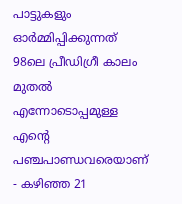പാട്ടുകളും ഓര്‍മ്മിപ്പിക്കുന്നത് 98ലെ പ്രീഡിഗ്രീ കാലം മുതല്‍ എന്നോടൊപ്പമുള്ള എന്‍റെ പഞ്ചപാണ്ഡവരെയാണ് - കഴിഞ്ഞ 21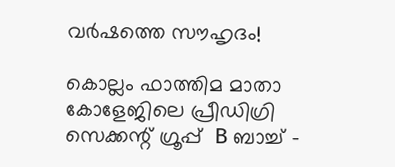വര്‍ഷത്തെ സൗഹൃദം!

കൊല്ലം ഫാത്തിമ മാതാ കോളേജിലെ പ്രീഡിഗ്രി സെക്കന്റ് ഗ്രൂപ്പ്  B ബാച്ച് -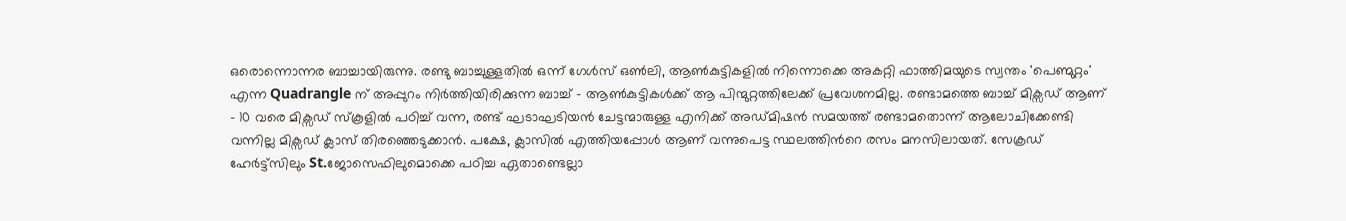ഒരൊന്നൊന്നര ബാച്ചായിരുന്നു. രണ്ടു ബാച്ചുള്ളതില്‍ ഒന്ന് ഗേള്‍സ്‌ ഒണ്‍ലി, ആണ്‍കുട്ടികളില്‍ നിന്നൊക്കെ അകറ്റി ഫാത്തിമയുടെ സ്വന്തം 'പെണ്മുറ്റം' എന്ന Quadrangle ന് അപ്പുറം നിര്‍ത്തിയിരിക്കുന്ന ബാച്ച് - ആണ്‍കുട്ടികള്‍ക്ക് ആ പിന്മുറ്റത്തിലേക്ക് പ്രവേശനമില്ല. രണ്ടാമത്തെ ബാച്ച് മിക്സഡ്‌ ആണ് - 10 വരെ മിക്സഡ്‌ സ്കൂളില്‍ പഠിച്ച് വന്ന, രണ്ട് ഘടാഘടിയന്‍ ചേട്ടന്മാരുള്ള എനിക്ക് അഡ്മിഷന്‍ സമയത്ത് രണ്ടാമതൊന്ന് ആലോചിക്കേണ്ടി വന്നില്ല മിക്സഡ്‌ ക്ലാസ് തിരഞ്ഞെടുക്കാന്‍. പക്ഷേ, ക്ലാസില്‍ എത്തിയപ്പോള്‍ ആണ് വന്നുപെട്ട സ്ഥലത്തിന്‍റെ രസം മനസിലായത്. സേക്രഡ് ഹേര്‍ട്ട്സിലും St.ജോസെഫിലുമൊക്കെ പഠിച്ച ഏതാണ്ടെല്ലാ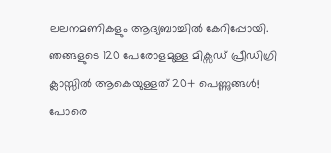ലലനമണികളും ആദ്യബാച്ചില്‍ കേറിപ്പോയി. ഞങ്ങളുടെ 120 പേരോളമുള്ള മിക്സഡ്‌ പ്രീഡിഗ്രി ക്ലാസ്സില്‍ ആകെയുള്ളത് 20+ പെണ്ണുങ്ങള്‍! പോരെ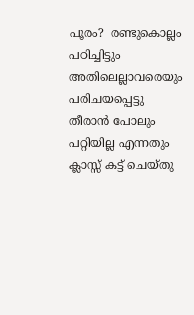പൂരം?  രണ്ടുകൊല്ലം പഠിച്ചിട്ടും അതിലെല്ലാവരെയും പരിചയപ്പെട്ടു തീരാന്‍ പോലും പറ്റിയില്ല എന്നതും ക്ലാസ്സ് കട്ട് ചെയ്തു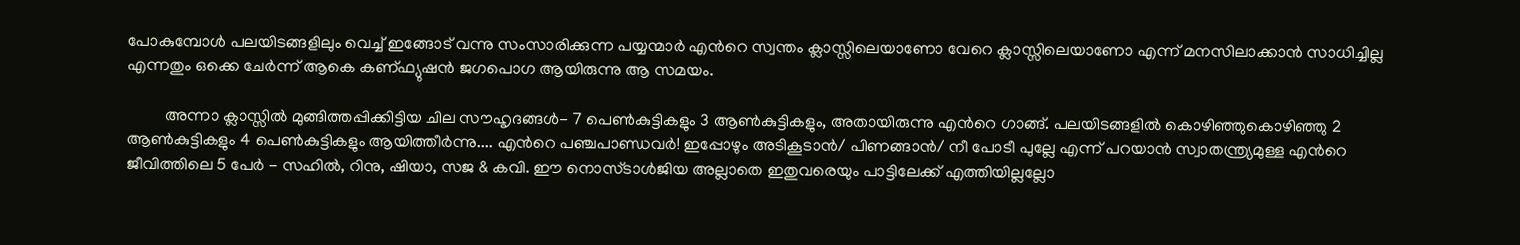പോകുമ്പോള്‍ പലയിടങ്ങളിലും വെച്ച് ഇങ്ങോട് വന്നു സംസാരിക്കുന്ന പയ്യന്മാര്‍ എന്‍റെ സ്വന്തം ക്ലാസ്സിലെയാണോ വേറെ ക്ലാസ്സിലെയാണോ എന്ന് മനസിലാക്കാന്‍ സാധിച്ചില്ല എന്നതും ഒക്കെ ചേര്‍ന്ന് ആകെ കണ്ഫ്യുഷന്‍ ജഗപൊഗ ആയിരുന്നു ആ സമയം.

         അന്നാ ക്ലാസ്സില്‍ മുങ്ങിത്തപ്പിക്കിട്ടിയ ചില സൗഹൃദങ്ങള്‍- 7 പെണ്‍കുട്ടികളും 3 ആണ്‍കുട്ടികളും, അതായിരുന്നു എന്‍റെ ഗാങ്ങ്. പലയിടങ്ങളില്‍ കൊഴിഞ്ഞുകൊഴിഞ്ഞു 2 ആണ്‍കുട്ടികളും 4 പെണ്‍കുട്ടികളും ആയിത്തീര്‍ന്നു.... എന്‍റെ പഞ്ചപാണ്ഡവര്‍! ഇപ്പോഴും അടികൂടാന്‍/ പിണങ്ങാന്‍/ നീ പോടീ പുല്ലേ എന്ന് പറയാന്‍ സ്വാതന്ത്ര്യമുള്ള എന്‍റെ ജീവിത്തിലെ 5 പേര്‍ - സഹില്‍, റിനു, ഷിയാ, സജ & കവി. ഈ നൊസ്ടാള്‍ജിയ അല്ലാതെ ഇതുവരെയും പാട്ടിലേക്ക് എത്തിയില്ലല്ലോ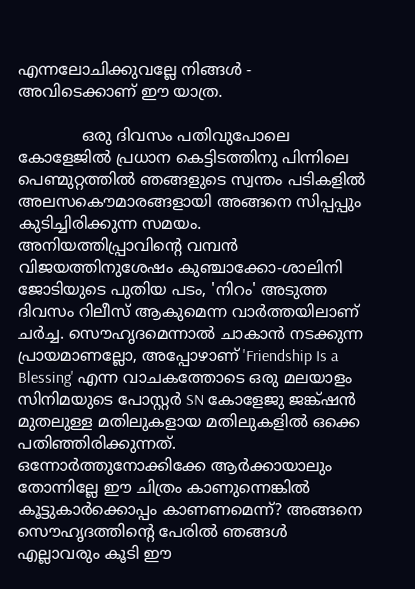എന്നലോചിക്കുവല്ലേ നിങ്ങള്‍ - അവിടെക്കാണ് ഈ യാത്ര.

             ഒരു ദിവസം പതിവുപോലെ കോളേജില്‍ പ്രധാന കെട്ടിടത്തിനു പിന്നിലെ പെണ്മുറ്റത്തില്‍ ഞങ്ങളുടെ സ്വന്തം പടികളില്‍ അലസകൌമാരങ്ങളായി അങ്ങനെ സിപ്പപ്പും കുടിച്ചിരിക്കുന്ന സമയം. അനിയത്തിപ്പ്രാവിന്‍റെ വമ്പന്‍ വിജയത്തിനുശേഷം കുഞ്ചാക്കോ-ശാലിനി ജോടിയുടെ പുതിയ പടം, 'നിറം' അടുത്ത ദിവസം റിലീസ് ആകുമെന്ന വാര്‍ത്ത‍യിലാണ് ചര്‍ച്ച. സൌഹൃദമെന്നാല്‍ ചാകാന്‍ നടക്കുന്ന പ്രായമാണല്ലോ, അപ്പോഴാണ് 'Friendship Is a Blessing' എന്ന വാചകത്തോടെ ഒരു മലയാളം സിനിമയുടെ പോസ്റ്റര്‍ SN കോളേജു ജങ്ക്ഷന്‍ മുതലുള്ള മതിലുകളായ മതിലുകളില്‍ ഒക്കെ പതിഞ്ഞിരിക്കുന്നത്. ഒന്നോര്‍ത്തുനോക്കിക്കേ ആര്‍ക്കായാലും തോന്നില്ലേ ഈ ചിത്രം കാണുന്നെങ്കില്‍ കൂട്ടുകാര്‍ക്കൊപ്പം കാണണമെന്ന്? അങ്ങനെ സൌഹൃദത്തിന്റെ പേരില്‍ ഞങ്ങള്‍ എല്ലാവരും കൂടി ഈ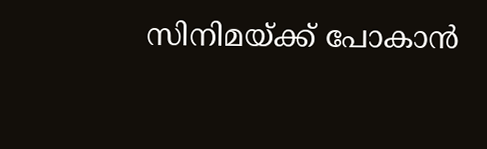സിനിമയ്ക്ക് പോകാന്‍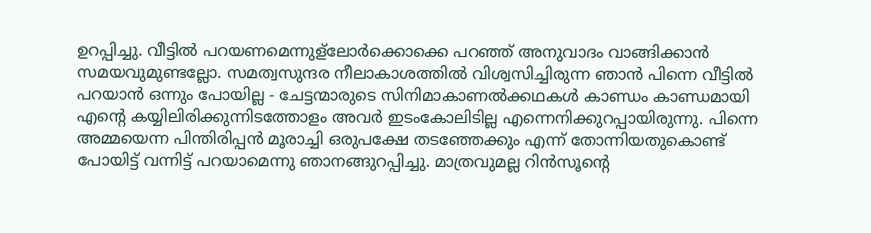ഉറപ്പിച്ചു. വീട്ടില്‍ പറയണമെന്നുള്ലോര്‍ക്കൊക്കെ പറഞ്ഞ് അനുവാദം വാങ്ങിക്കാന്‍ സമയവുമുണ്ടല്ലോ. സമത്വസുന്ദര നീലാകാശത്തില്‍ വിശ്വസിച്ചിരുന്ന ഞാന്‍ പിന്നെ വീട്ടില്‍ പറയാന്‍ ഒന്നും പോയില്ല - ചേട്ടന്മാരുടെ സിനിമാകാണല്‍ക്കഥകള്‍ കാണ്ഡം കാണ്ഡമായി എന്‍റെ കയ്യിലിരിക്കുന്നിടത്തോളം അവര്‍ ഇടംകോലിടില്ല എന്നെനിക്കുറപ്പായിരുന്നു. പിന്നെ അമ്മയെന്ന പിന്തിരിപ്പന്‍ മൂരാച്ചി ഒരുപക്ഷേ തടഞ്ഞേക്കും എന്ന് തോന്നിയതുകൊണ്ട് പോയിട്ട് വന്നിട്ട് പറയാമെന്നു ഞാനങ്ങുറപ്പിച്ചു. മാത്രവുമല്ല റിന്‍സൂന്‍റെ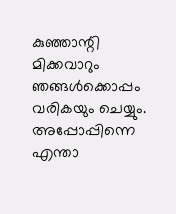കുഞ്ഞാന്റി മിക്കവാറും ഞങ്ങള്‍ക്കൊപ്പം വരികയും ചെയ്യും. അപ്പോപ്പിന്നെ എന്താ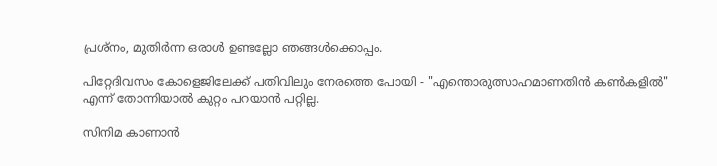പ്രശ്നം, മുതിര്‍ന്ന ഒരാള്‍ ഉണ്ടല്ലോ ഞങ്ങള്‍ക്കൊപ്പം.

പിറ്റേദിവസം കോളെജിലേക്ക് പതിവിലും നേരത്തെ പോയി - "എന്തൊരുത്സാഹമാണതിന്‍ കണ്‍കളില്‍" എന്ന് തോന്നിയാല്‍ കുറ്റം പറയാന്‍ പറ്റില്ല.

സിനിമ കാണാന്‍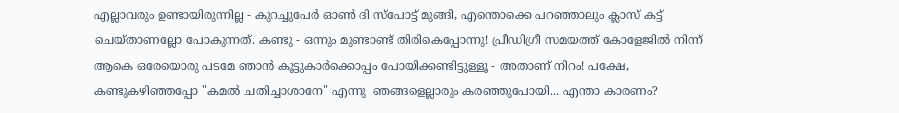എല്ലാവരും ഉണ്ടായിരുന്നില്ല - കുറച്ചുപേര്‍ ഓണ്‍ ദി സ്പോട്ട് മുങ്ങി, എന്തൊക്കെ പറഞ്ഞാലും ക്ലാസ് കട്ട് ചെയ്താണല്ലോ പോകുന്നത്. കണ്ടു - ഒന്നും മുണ്ടാണ്ട് തിരികെപ്പോന്നു! പ്രീഡിഗ്രീ സമയത്ത് കോളേജില്‍ നിന്ന് ആകെ ഒരേയൊരു പടമേ ഞാന്‍ കൂട്ടുകാര്‍ക്കൊപ്പം പോയിക്കണ്ടിട്ടുള്ളൂ - അതാണ്‌ നിറം! പക്ഷേ, കണ്ടുകഴിഞ്ഞപ്പോ "കമല്‍ ചതിച്ചാശാനേ" എന്നു  ഞങ്ങളെല്ലാരും കരഞ്ഞുപോയി... എന്താ കാരണം?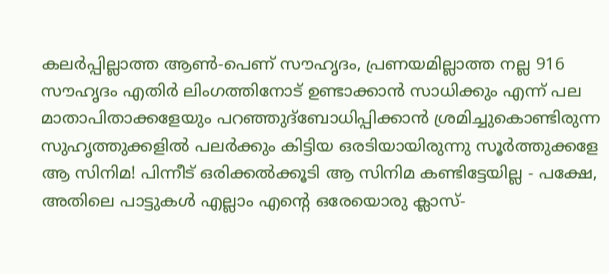കലര്‍പ്പില്ലാത്ത ആണ്‍-പെണ് സൗഹൃദം, പ്രണയമില്ലാത്ത നല്ല 916 സൗഹൃദം എതിര്‍ ലിംഗത്തിനോട് ഉണ്ടാക്കാന്‍ സാധിക്കും എന്ന് പല മാതാപിതാക്കളേയും പറഞ്ഞുദ്ബോധിപ്പിക്കാന്‍ ശ്രമിച്ചുകൊണ്ടിരുന്ന സുഹൃത്തുക്കളില്‍ പലര്‍ക്കും കിട്ടിയ ഒരടിയായിരുന്നു സൂര്‍ത്തുക്കളേ ആ സിനിമ! പിന്നീട് ഒരിക്കല്‍ക്കൂടി ആ സിനിമ കണ്ടിട്ടേയില്ല - പക്ഷേ, അതിലെ പാട്ടുകള്‍ എല്ലാം എന്‍റെ ഒരേയൊരു ക്ലാസ്-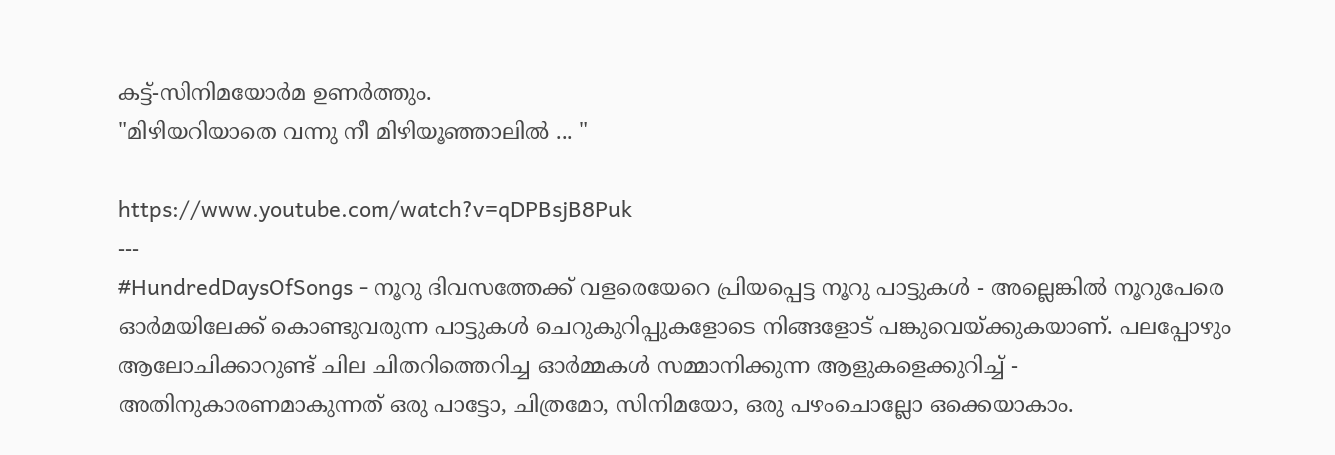കട്ട്-സിനിമയോര്‍മ ഉണര്‍ത്തും.
"മിഴിയറിയാതെ വന്നു നീ മിഴിയൂഞ്ഞാലിൽ ... "

https://www.youtube.com/watch?v=qDPBsjB8Puk
---
#HundredDaysOfSongs - നൂറു ദിവസത്തേക്ക് വളരെയേറെ പ്രിയപ്പെട്ട നൂറു പാട്ടുകൾ - അല്ലെങ്കിൽ നൂറുപേരെ ഓർമയിലേക്ക് കൊണ്ടുവരുന്ന പാട്ടുകൾ ചെറുകുറിപ്പുകളോടെ നിങ്ങളോട് പങ്കുവെയ്ക്കുകയാണ്. പലപ്പോഴും ആലോചിക്കാറുണ്ട് ചില ചിതറിത്തെറിച്ച ഓർമ്മകൾ സമ്മാനിക്കുന്ന ആളുകളെക്കുറിച്ച്‌ - അതിനുകാരണമാകുന്നത് ഒരു പാട്ടോ, ചിത്രമോ, സിനിമയോ, ഒരു പഴംചൊല്ലോ ഒക്കെയാകാം.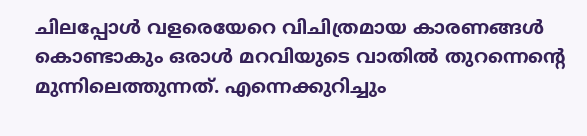ചിലപ്പോൾ വളരെയേറെ വിചിത്രമായ കാരണങ്ങൾ കൊണ്ടാകും ഒരാൾ മറവിയുടെ വാതിൽ തുറന്നെൻ്റെ മുന്നിലെത്തുന്നത്. എന്നെക്കുറിച്ചും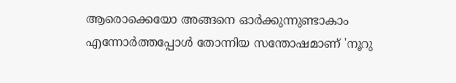ആരൊക്കെയോ അങ്ങനെ ഓർക്കുന്നുണ്ടാകാം എന്നോർത്തപ്പോൾ തോന്നിയ സന്തോഷമാണ് 'നൂറു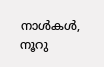നാൾകൾ, നൂറു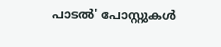പാടൽ' പോസ്റ്റുകൾ